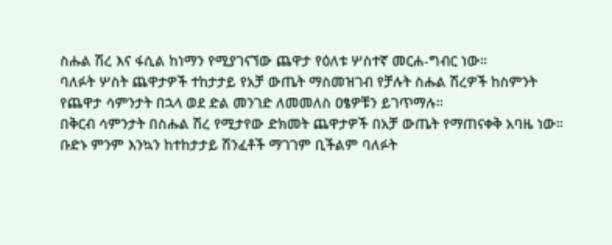ስሑል ሽረ እና ፋሲል ከነማን የሚያገናኘው ጨዋታ የዕለቱ ሦስተኛ መርሐ-ግብር ነው።
ባለፉት ሦስት ጨዋታዎች ተከታታይ የአቻ ውጤት ማስመዝገብ የቻሉት ስሑል ሽረዎች ከስምንት የጨዋታ ሳምንታት በኋላ ወደ ድል መንገድ ለመመለስ ዐፄዎቹን ይገጥማሉ።
በቅርብ ሳምንታት በስሑል ሽረ የሚታየው ድክመት ጨዋታዎች በአቻ ውጤት የማጠናቀቅ አባዜ ነው። ቡድኑ ምንም እንኳን ከተከታታይ ሽንፈቶች ማገገም ቢችልም ባለፉት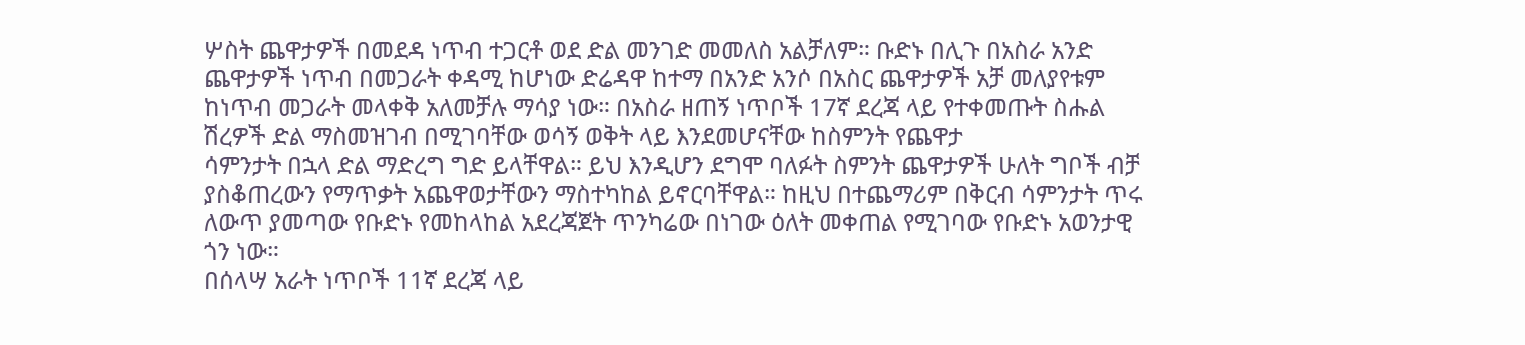ሦስት ጨዋታዎች በመደዳ ነጥብ ተጋርቶ ወደ ድል መንገድ መመለስ አልቻለም። ቡድኑ በሊጉ በአስራ አንድ ጨዋታዎች ነጥብ በመጋራት ቀዳሚ ከሆነው ድሬዳዋ ከተማ በአንድ አንሶ በአስር ጨዋታዎች አቻ መለያየቱም ከነጥብ መጋራት መላቀቅ አለመቻሉ ማሳያ ነው። በአስራ ዘጠኝ ነጥቦች 17ኛ ደረጃ ላይ የተቀመጡት ስሑል ሽረዎች ድል ማስመዝገብ በሚገባቸው ወሳኝ ወቅት ላይ እንደመሆናቸው ከስምንት የጨዋታ
ሳምንታት በኋላ ድል ማድረግ ግድ ይላቸዋል። ይህ እንዲሆን ደግሞ ባለፉት ስምንት ጨዋታዎች ሁለት ግቦች ብቻ ያስቆጠረውን የማጥቃት አጨዋወታቸውን ማስተካከል ይኖርባቸዋል። ከዚህ በተጨማሪም በቅርብ ሳምንታት ጥሩ ለውጥ ያመጣው የቡድኑ የመከላከል አደረጃጀት ጥንካሬው በነገው ዕለት መቀጠል የሚገባው የቡድኑ አወንታዊ ጎን ነው።
በሰላሣ አራት ነጥቦች 11ኛ ደረጃ ላይ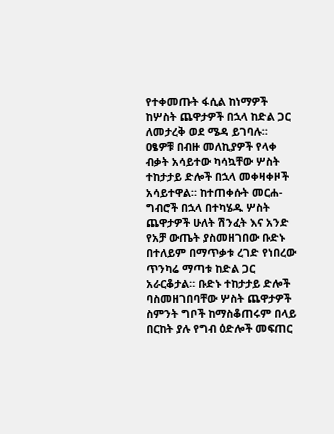የተቀመጡት ፋሲል ከነማዎች ከሦስት ጨዋታዎች በኋላ ከድል ጋር ለመታረቅ ወደ ሜዳ ይገባሉ።
ዐፄዎቹ በብዙ መለኪያዎች የላቀ ብቃት አሳይተው ካሳኳቸው ሦስት ተከታታይ ድሎች በኋላ መቀዛቀዞች አሳይተዋል። ከተጠቀሱት መርሐ-ግብሮች በኋላ በተካሄዱ ሦስት ጨዋታዎች ሁለት ሽንፈት እና አንድ የአቻ ውጤት ያስመዘገበው ቡድኑ በተለይም በማጥቃቱ ረገድ የነበረው ጥንካሬ ማጣቱ ከድል ጋር አራርቆታል። ቡድኑ ተከታታይ ድሎች ባስመዘገበባቸው ሦስት ጨዋታዎች ስምንት ግቦች ከማስቆጠሩም በላይ በርከት ያሉ የግብ ዕድሎች መፍጠር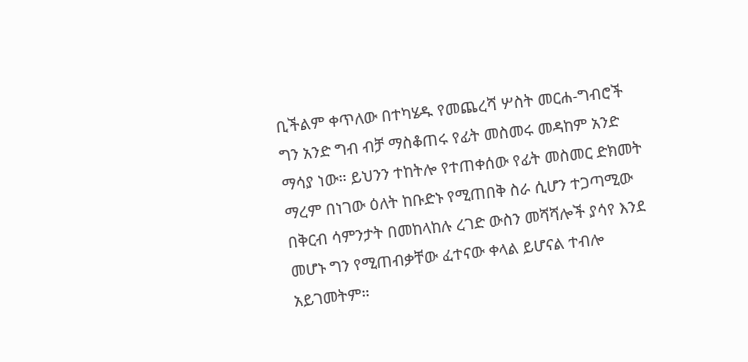ቢችልም ቀጥለው በተካሄዱ የመጨረሻ ሦስት መርሐ-ግብሮች ግን አንድ ግብ ብቻ ማስቆጠሩ የፊት መስመሩ መዳከም አንድ ማሳያ ነው። ይህንን ተከትሎ የተጠቀሰው የፊት መስመር ድክመት ማረም በነገው ዕለት ከቡድኑ የሚጠበቅ ስራ ሲሆን ተጋጣሚው በቅርብ ሳምንታት በመከላከሉ ረገድ ውስን መሻሻሎች ያሳየ እንደ መሆኑ ግን የሚጠብቃቸው ፈተናው ቀላል ይሆናል ተብሎ አይገመትም።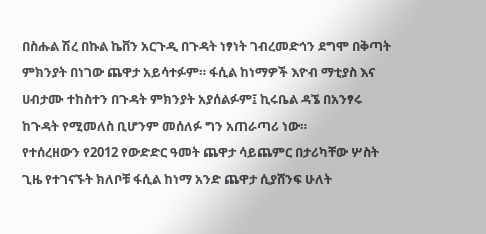በስሑል ሽረ በኩል ኬቨን አርጉዲ በጉዳት ነፃነት ገብረመድኅን ደግሞ በቅጣት ምክንያት በነገው ጨዋታ አይሳተፉም። ፋሲል ከነማዎች እዮብ ማቲያስ እና ሀብታሙ ተከስተን በጉዳት ምክንያት አያሰልፉም፤ ኪሩቤል ዳኜ በአንፃሩ ከጉዳት የሚመለስ ቢሆንም መሰለፉ ግን አጠራጣሪ ነው።
የተሰረዘውን የ2012 የውድድር ዓመት ጨዋታ ሳይጨምር በታሪካቸው ሦስት ጊዜ የተገናኙት ክለቦቹ ፋሲል ከነማ አንድ ጨዋታ ሲያሸንፍ ሁለት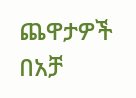ጨዋታዎች በአቻ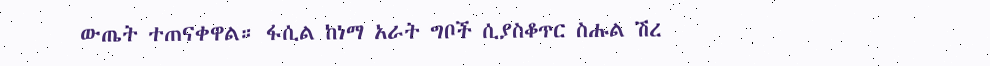ውጤት ተጠናቀዋል። ፋሲል ከነማ አራት ግቦች ሲያስቆጥር ስሑል ሽረ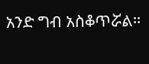አንድ ግብ አስቆጥሯል።